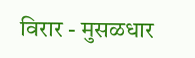विरार - मुसळधार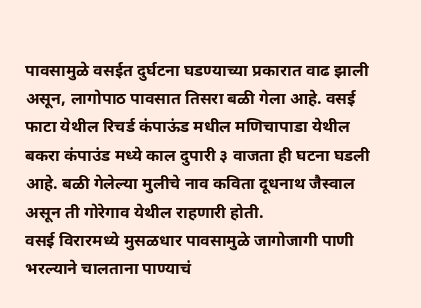पावसामुळे वसईत दुर्घटना घडण्याच्या प्रकारात वाढ झाली असून, लागोपाठ पावसात तिसरा बळी गेला आहे. वसई फाटा येथील रिचर्ड कंपाऊंड मधील मणिचापाडा येथील बकरा कंपाउंड मध्ये काल दुपारी ३ वाजता ही घटना घडली आहे. बळी गेलेल्या मुलीचे नाव कविता दूधनाथ जैस्वाल असून ती गोरेगाव येथील राहणारी होती.
वसई विरारमध्ये मुसळधार पावसामुळे जागोजागी पाणी भरल्याने चालताना पाण्याचं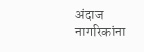अंदाज नागरिकांना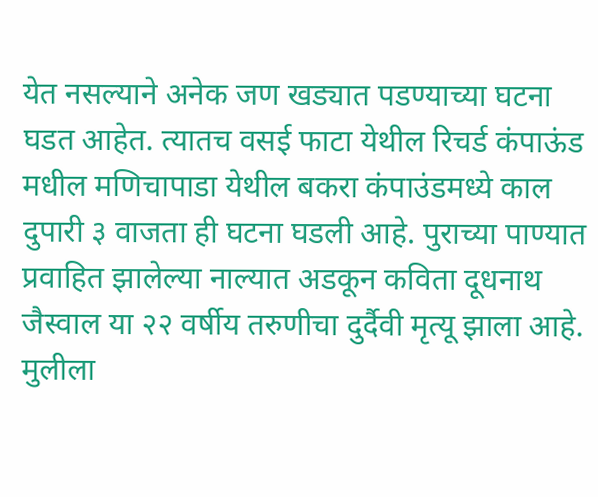येत नसल्याने अनेक जण खड्यात पडण्याच्या घटना घडत आहेत. त्यातच वसई फाटा येथील रिचर्ड कंपाऊंड मधील मणिचापाडा येथील बकरा कंपाउंडमध्ये काल दुपारी ३ वाजता ही घटना घडली आहे. पुराच्या पाण्यात प्रवाहित झालेल्या नाल्यात अडकून कविता दूधनाथ जैस्वाल या २२ वर्षीय तरुणीचा दुर्दैवी मृत्यू झाला आहे.
मुलीला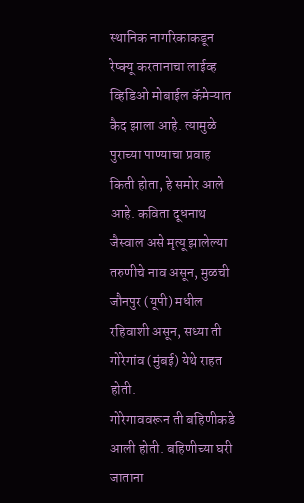स्थानिक नागरिकाकडून रेष्क्यू करतानाचा लाईव्ह व्हिडिओ मोबाईल कॅमेऱ्यात कैद झाला आहे. त्यामुळे पुराच्या पाण्याचा प्रवाह किती होता, हे समोर आले आहे. कविता दूधनाथ जैस्वाल असे मृत्यू झालेल्या तरुणीचे नाव असून, मुळची जौनपुर (यूपी) मधील रहिवाशी असून, सध्या ती गोरेगांव (मुंबई) येथे राहत होती.
गोरेगाववरून ती बहिणीकडे आली होती. बहिणीच्या घरी जाताना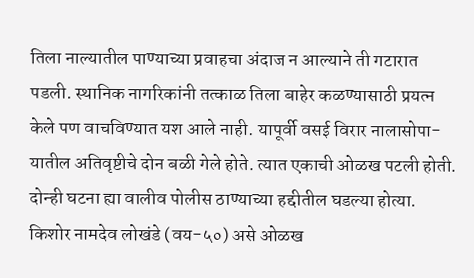तिला नाल्यातील पाण्याच्या प्रवाहचा अंदाज न आल्याने ती गटारात पडली. स्थानिक नागरिकांनी तत्काळ तिला बाहेर कळण्यासाठी प्रयत्न केले पण वाचविण्यात यश आले नाही. यापूर्वी वसई विरार नालासोपा-यातील अतिवृष्टीचे दोन बळी गेले होते. त्यात एकाची ओळख पटली होती.
दोन्ही घटना ह्या वालीव पोलीस ठाण्याच्या हद्दीतील घडल्या होत्या. किशोर नामदेव लोखंडे (वय-५०) असे ओळख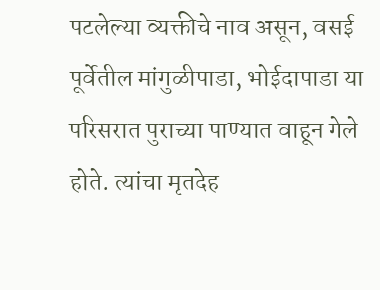पटलेल्या व्यक्तीचे नाव असून, वसई पूर्वेतील मांगुळीपाडा, भोईदापाडा या परिसरात पुराच्या पाण्यात वाहून गेले होते. त्यांचा मृतदेह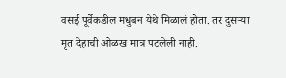वसई पूर्वेकडील मधुबन येथे मिळालं होता. तर दुसऱ्या मृत देहाची ओळख मात्र पटलेली नाही.